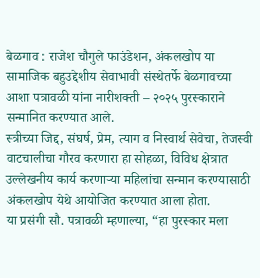बेळगाव : राजेश चौगुले फाउंडेशन, अंकलखोप या सामाजिक बहुउद्देशीय सेवाभावी संस्थेतर्फे बेळगावच्या आशा पत्रावळी यांना नारीशक्ती – २०२५ पुरस्काराने सन्मानित करण्यात आले.
स्त्रीच्या जिद्द, संघर्ष, प्रेम, त्याग व निस्वार्थ सेवेचा, तेजस्वी वाटचालीचा गौरव करणारा हा सोहळा, विविध क्षेत्रात उल्लेखनीय कार्य करणाऱ्या महिलांचा सन्मान करण्यासाठी अंकलखोप येथे आयोजित करण्यात आला होता.
या प्रसंगी सौ. पत्रावळी म्हणाल्या, “हा पुरस्कार मला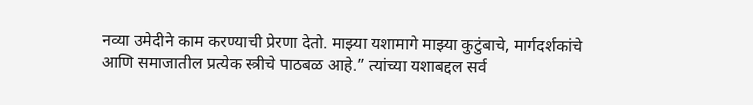नव्या उमेदीने काम करण्याची प्रेरणा देतो. माझ्या यशामागे माझ्या कुटुंबाचे, मार्गदर्शकांचे आणि समाजातील प्रत्येक स्त्रीचे पाठबळ आहे.” त्यांच्या यशाबद्दल सर्व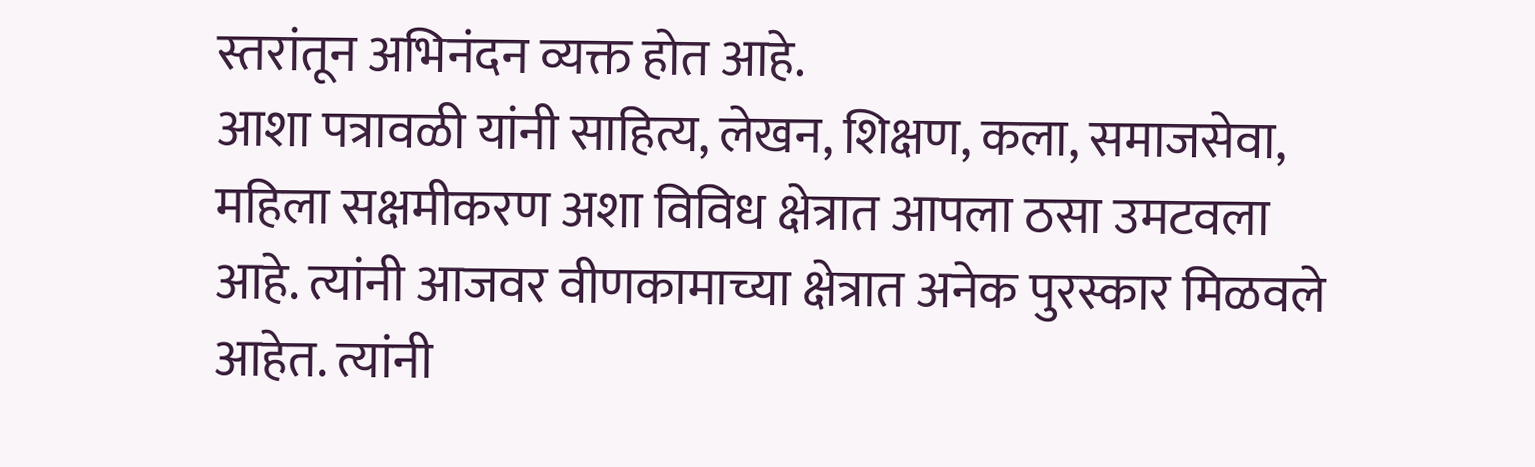स्तरांतून अभिनंदन व्यक्त होत आहे.
आशा पत्रावळी यांनी साहित्य, लेखन, शिक्षण, कला, समाजसेवा, महिला सक्षमीकरण अशा विविध क्षेत्रात आपला ठसा उमटवला आहे. त्यांनी आजवर वीणकामाच्या क्षेत्रात अनेक पुरस्कार मिळवले आहेत. त्यांनी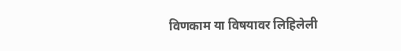विणकाम या विषयावर लिहिलेली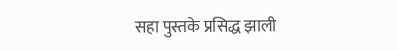सहा पुस्तके प्रसिद्ध झाली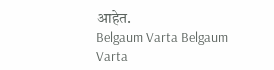आहेत.
Belgaum Varta Belgaum Varta